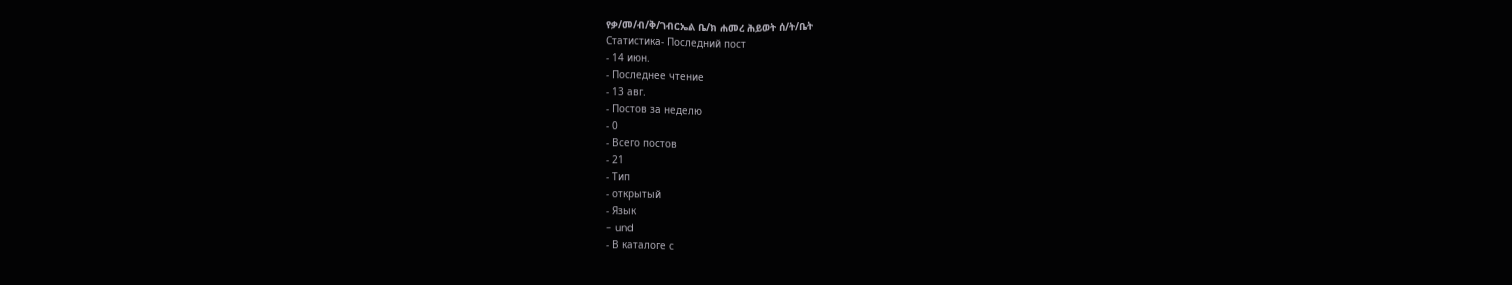የቃ/መ/ብ/ቅ/ገብርኤል ቤ/ክ ሐመረ ሕይወት ሰ/ት/ቤት
Статистика- Последний пост
- 14 июн.
- Последнее чтение
- 13 авг.
- Постов за неделю
- 0
- Всего постов
- 21
- Тип
- открытый
- Язык
- und
- В каталоге с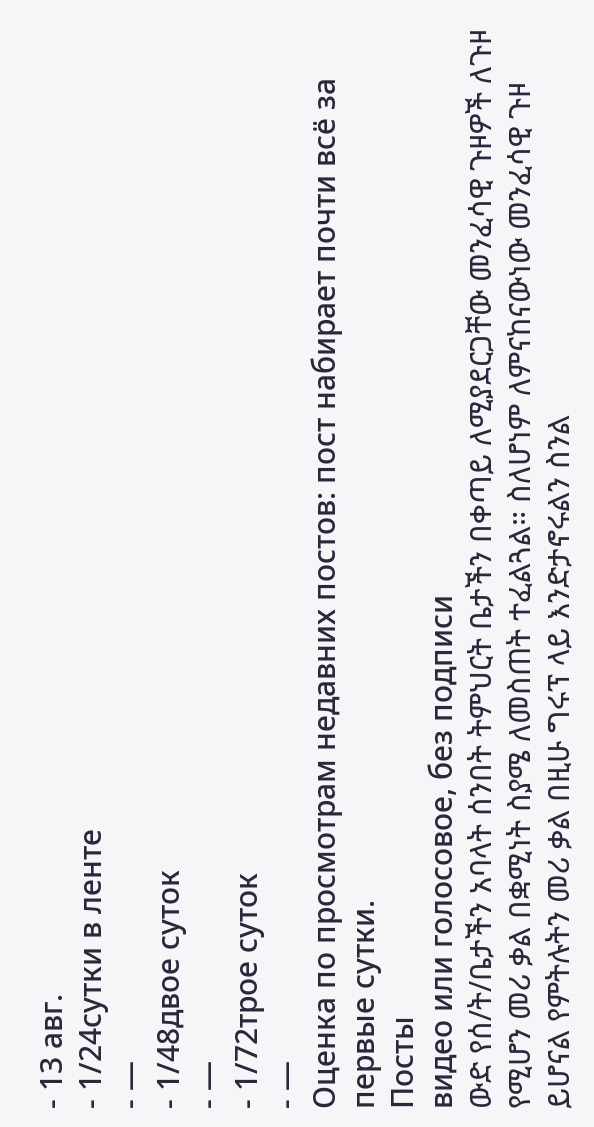- 13 авг.
- 1/24сутки в ленте
- —
- 1/48двое суток
- —
- 1/72трое суток
- —
Оценка по просмотрам недавних постов: пост набирает почти всё за первые сутки.
Посты
видео или голосовое, без подписи
ውድ የሰ/ት/ቤታችን አባላት ሰንበት ትምህርት ቤታችን በቀጣይ ለሚያደርጋቸው መንፈሳዊ ጉዞዎች ለጉዞ የሚሆን መሪ ቃል በቋሚነት ስያሜ ለመስጠት ተፈልጓል። ስለሆነም ለምናከናውነው መንፈሳዊ ጉዞ ይሆናል የምትሉትን መሪ ቃል በዚሁ ግሩፕ ላይ እንድታኖሩልን ስንል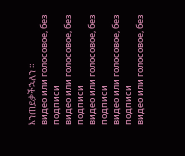እንጠይቃችኋለን ።
видео или голосовое, без подписи
видео или голосовое, без подписи
видео или голосовое, без подписи
видео или голосовое, без подписи
видео или голосовое, без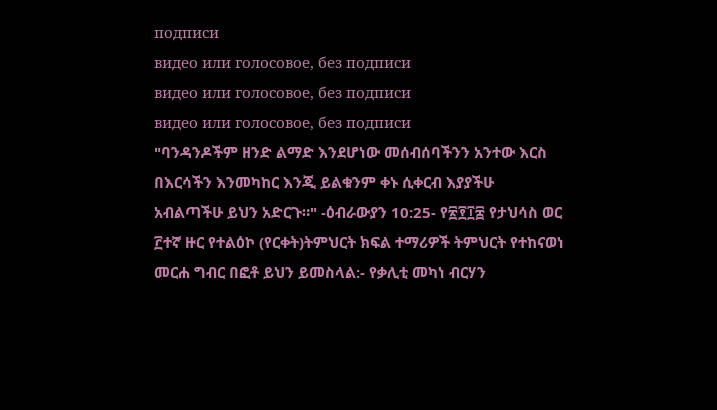подписи
видео или голосовое, без подписи
видео или голосовое, без подписи
видео или голосовое, без подписи
"ባንዳንዶችም ዘንድ ልማድ እንደሆነው መሰብሰባችንን አንተው እርስ በእርሳችን እንመካከር እንጂ ይልቁንም ቀኑ ሲቀርብ እያያችሁ አብልጣችሁ ይህን አድርጉ።" -ዕብራውያን 10:25- የ፳፻፲፰ የታህሳስ ወር ፫ተኛ ዙር የተልዕኮ (የርቀት)ትምህርት ክፍል ተማሪዎች ትምህርት የተከናወነ መርሐ ግብር በፎቶ ይህን ይመስላል:- የቃሊቲ መካነ ብርሃን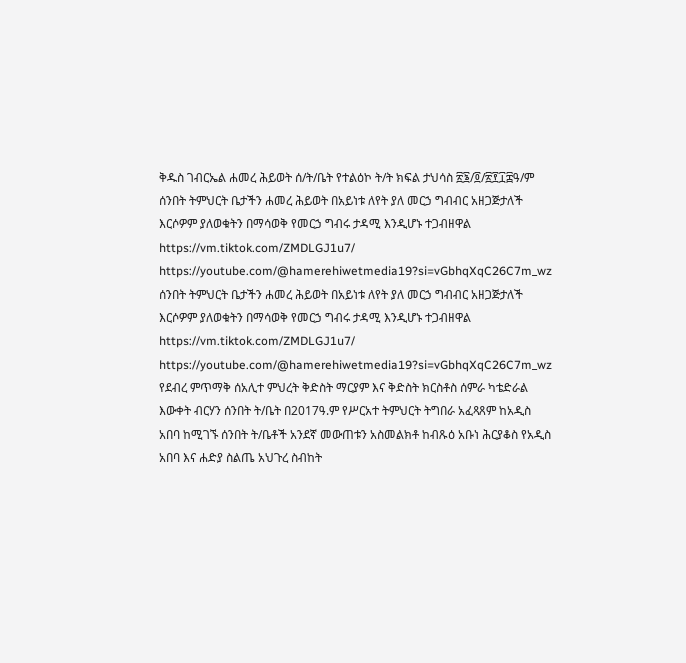ቅዱስ ገብርኤል ሐመረ ሕይወት ሰ/ት/ቤት የተልዕኮ ት/ት ክፍል ታህሳስ ፳፮/፬/፳፻፲፰ዓ/ም
ሰንበት ትምህርት ቤታችን ሐመረ ሕይወት በአይነቱ ለየት ያለ መርኃ ግብብር አዘጋጅታለች እርሶዎም ያለወቁትን በማሳወቅ የመርኃ ግብሩ ታዳሚ እንዲሆኑ ተጋብዘዋል https://vm.tiktok.com/ZMDLGJ1u7/ https://youtube.com/@hamerehiwetmedia19?si=vGbhqXqC26C7m_wz
ሰንበት ትምህርት ቤታችን ሐመረ ሕይወት በአይነቱ ለየት ያለ መርኃ ግብብር አዘጋጅታለች እርሶዎም ያለወቁትን በማሳወቅ የመርኃ ግብሩ ታዳሚ እንዲሆኑ ተጋብዘዋል https://vm.tiktok.com/ZMDLGJ1u7/ https://youtube.com/@hamerehiwetmedia19?si=vGbhqXqC26C7m_wz
የደብረ ምጥማቅ ሰአሊተ ምህረት ቅድስት ማርያም እና ቅድስት ክርስቶስ ሰምራ ካቴድራል እውቀት ብርሃን ሰንበት ት/ቤት በ2017ዓ.ም የሥርአተ ትምህርት ትግበራ አፈጻጸም ከአዲስ አበባ ከሚገኙ ሰንበት ት/ቤቶች አንደኛ መውጠቱን አስመልክቶ ከብጹዕ አቡነ ሕርያቆስ የአዲስ አበባ እና ሐድያ ስልጤ አህጉረ ስብከት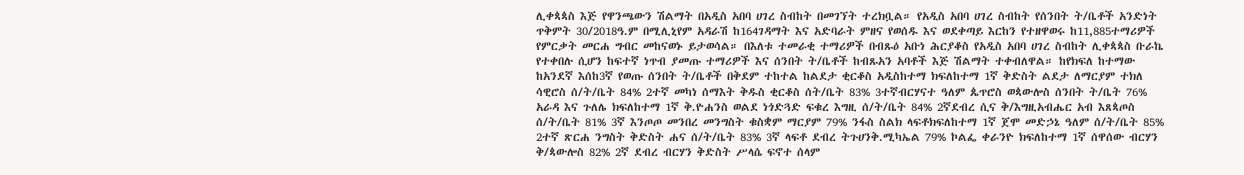ሊቀጳጳስ እጅ የዋንጫውን ሽልማት በአዲስ አበባ ሀገረ ስብከት በመገኘት ተረክቧል። የአዲስ አበባ ሀገረ ስብከት የሰንበት ት/ቤቶች አንድነት ጥቅምት 30/2018ዓ.ም በሚሊኒየም አዳራሽ ከ164ገዳማት እና አድባራት ምዘና የወሰዱ እና ወደቀጣይ እርከን የተዘዋወሩ ከ11,885ተማሪዎች የምርቃት መርሐ ግብር መከናወኑ ይታወሳል። በእለቱ ተመራቂ ተማሪዎች በብጹዕ አቡነ ሕርያቆስ የአዲስ አበባ ሀገረ ስብከት ሊቀጳጳስ ቡራኬ የተቀበሉ ሲሆን ከፍተኛ ነጥብ ያመጡ ተማሪዎች እና ሰንበት ት/ቤቶች ከብጹአን አባቶች እጅ ሽልማት ተቀብለዋል። ከየክፍለ ከተማው ከአንደኛ እሰከ3ኛ የወጡ ሰንበት ት/ቤቶች በቅደም ተከተል ከልደታ ቂርቆስ አዲስከተማ ክፍለከተማ 1ኛ ቅድስት ልደታ ለማርያም ተክለ ሳዊሮስ ሰ/ት/ቤት 84% 2ተኛ መካነ ሰማእት ቅዱስ ቂርቆስ ሰት/ቤት 83% 3ተኛብርሃናተ ዓለም ጴጥሮስ ወጳውሎስ ሰንበት ት/ቤት 76% አራዳ እና ጉለሌ ክፍለከተማ 1ኛ ቅ.ዮሐንስ ወልደ ነጎድጓድ ፍቁረ እግዚ ሰ/ት/ቤት 84% 2ኛደብረ ሲና ቅ/እግዚአብሔር አብ እጸጳጦስ ሰ/ት/ቤት 81% 3ኛ እንጦጦ መንበረ መንግስት ቁስቋም ማርያም 79% ንፋስ ስልክ ላፍቶክፍለከተማ 1ኛ ጀሞ መድኃኔ ዓለም ሰ/ት/ቤት 85% 2ተኛ ጽርሐ ንግስት ቅድስት ሐና ሰ/ት/ቤት 83% 3ኛ ላፍቶ ደብረ ትጉሀንቅ.ሚካኤል 79% ኮልፌ ቀራንዮ ክፍለከተማ 1ኛ ሰዋሰው ብርሃን ቅ/ጳውሎስ 82% 2ኛ ደብረ ብርሃን ቅድስት ሥላሴ ፍኖተ ሰላም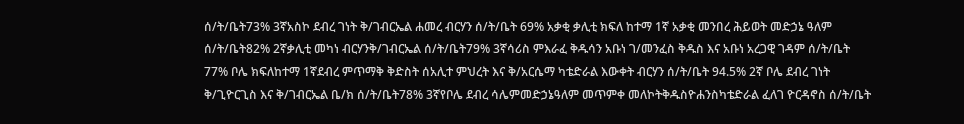ሰ/ት/ቤት73% 3ኛአስኮ ደብረ ገነት ቅ/ገብርኤል ሐመረ ብርሃን ሰ/ት/ቤት 69% አቃቂ ቃሊቲ ክፍለ ከተማ 1ኛ አቃቂ መንበረ ሕይወት መድኃኔ ዓለም ሰ/ት/ቤት82% 2ኛቃሊቲ መካነ ብርሃንቅ/ገብርኤል ሰ/ት/ቤት79% 3ኛሳሪስ ምእራፈ ቅዱሳን አቡነ ገ/መንፈስ ቅዱስ እና አቡነ አረጋዊ ገዳም ሰ/ት/ቤት 77% ቦሌ ክፍለከተማ 1ኛደብረ ምጥማቅ ቅድስት ሰአሊተ ምህረት እና ቅ/አርሴማ ካቴድራል እውቀት ብርሃን ሰ/ት/ቤት 94.5% 2ኛ ቦሌ ደብረ ገነት ቅ/ጊዮርጊስ እና ቅ/ገብርኤል ቤ/ክ ሰ/ት/ቤት78% 3ኛየቦሌ ደብረ ሳሌምመድኃኔዓለም መጥምቀ መለኮትቅዱስዮሐንስካቴድራል ፈለገ ዮርዳኖስ ሰ/ት/ቤት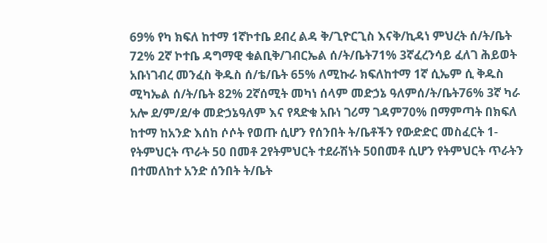69% የካ ክፍለ ከተማ 1ኛኮተቤ ደብረ ልዳ ቅ/ጊዮርጊስ እናቅ/ኪዳነ ምህረት ሰ/ት/ቤት 72% 2ኛ ኮተቤ ዳግማዊ ቁልቢቅ/ገብርኤል ሰ/ት/ቤት71% 3ኛፈረንሳይ ፈለገ ሕይወት አቡነገብረ መንፈስ ቅዱስ ሰ/ቴ/ቤት 65% ለሚኩራ ክፍለከተማ 1ኛ ሲኤም ሲ ቅዱስ ሚካኤል ሰ/ት/ቤት 82% 2ኛሰሚት መካነ ሰላም መድኃኔ ዓለምሰ/ት/ቤት76% 3ኛ ካራ አሎ ደ/ም/ደ/ቀ መድኃኔዓለም እና የጻድቁ አቡነ ገሪማ ገዳም70% በማምጣት በክፍለ ከተማ ከአንድ እሰከ ሶሶት የወጡ ሲሆን የሰንበት ት/ቤቶችን የውድድር መስፈርት 1- የትምህርት ጥራት 50 በመቶ 2የትምህርት ተደራሽነት 50በመቶ ሲሆን የትምህርት ጥራትን በተመለከተ አንድ ሰንበት ት/ቤት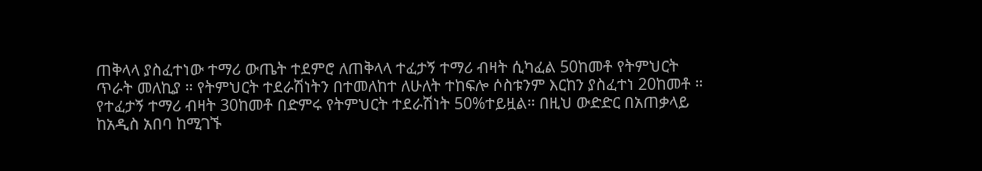ጠቅላላ ያስፈተነው ተማሪ ውጤት ተደምሮ ለጠቅላላ ተፈታኝ ተማሪ ብዛት ሲካፈል 50ከመቶ የትምህርት ጥራት መለኪያ ። የትምህርት ተደራሽነትን በተመለከተ ለሁለት ተከፍሎ ሶስቱንም እርከን ያስፈተነ 20ከመቶ ። የተፈታኝ ተማሪ ብዛት 30ከመቶ በድምሩ የትምህርት ተደራሽነት 50%ተይዟል። በዚህ ውድድር በአጠቃላይ ከአዲስ አበባ ከሚገኙ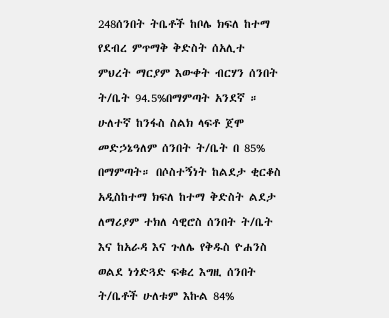248ሰንበት ትቤቶች ከቦሌ ክፍለ ከተማ የደብረ ምጥማቅ ቅድስት ሰአሊተ ምህረት ማርያም እውቀት ብርሃን ሰንበት ት/ቤት 94.5%በማምጣት አንደኛ ። ሁለተኛ ከንፋስ ስልክ ላፍቶ ጀሞ መድኃኔዓለም ሰንበት ት/ቤት በ 85% በማምጣት። በሶስተኝነት ከልደታ ቂርቆስ አዲስከተማ ክፍለ ከተማ ቅድስት ልደታ ለማሪያም ተክለ ሳዊሮስ ሰንበት ት/ቤት እና ከአራዳ እና ጉለሌ የቅዱስ ዮሐንስ ወልደ ነጎድጓድ ፍቁረ እግዚ ሰንበት ት/ቤቶች ሁለቱም እኩል 84%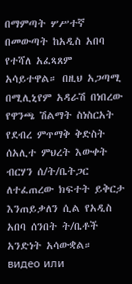በማምጣት ሦሥተኛ በመውጣት ከአዲስ አበባ የተሻለ አፈጻጸም አሳይተዋል። በዚህ አጋጣሚ በሚሊኒየም አዳራሽ በነበረው የዋንጫ ሽልማት ስነስርአት የደብረ ምጥማቅ ቅድስት ሰአሊተ ምህረት እውቀት ብርሃን ሰ/ት/ቤትጋር ለተፈጠረው ክፍተት ይቅርታ እንጠይቃለን ሲል የአዲስ አበባ ሰንበት ት/ቤቶች አንድነት አሳውቋል።
видео или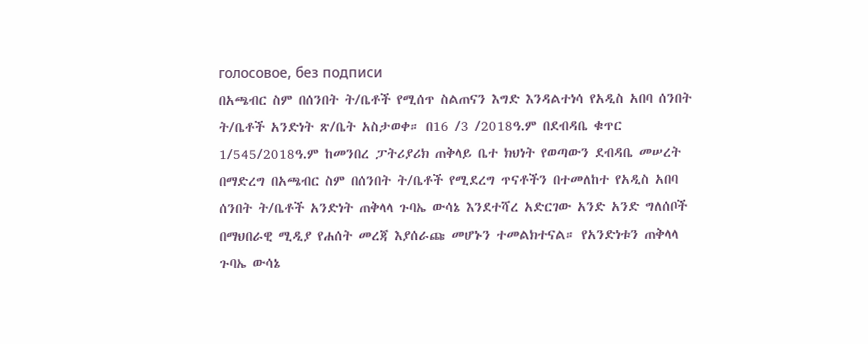голосовое, без подписи
በአጫብር ስም በሰንበት ት/ቤቶች የሚሰጥ ስልጠናን እግድ እንዳልተነሳ የአዲስ አበባ ሰንበት ት/ቤቶች አንድነት ጽ/ቤት አስታወቀ። በ16 /3 /2018ዓ.ም በደብዳቤ ቁጥር 1/545/2018ዓ.ም ከመንበረ ፓትሪያሪክ ጠቅላይ ቤተ ክህነት የወጣውን ደብዳቤ መሠረት በማድረግ በአጫብር ስም በሰንበት ት/ቤቶች የሚደረግ ጥናቶችን በተመለከተ የአዲስ አበባ ሰንበት ት/ቤቶች አንድነት ጠቅላላ ጉባኤ ውሳኔ እንደተሻረ አድርገው አንድ አንድ ግለሰቦች በማህበራዊ ሚዲያ የሐሰት መረጃ እያሰራጩ መሆኑን ተመልክተናል። የአንድነቱን ጠቅላላ ጉባኤ ውሳኔ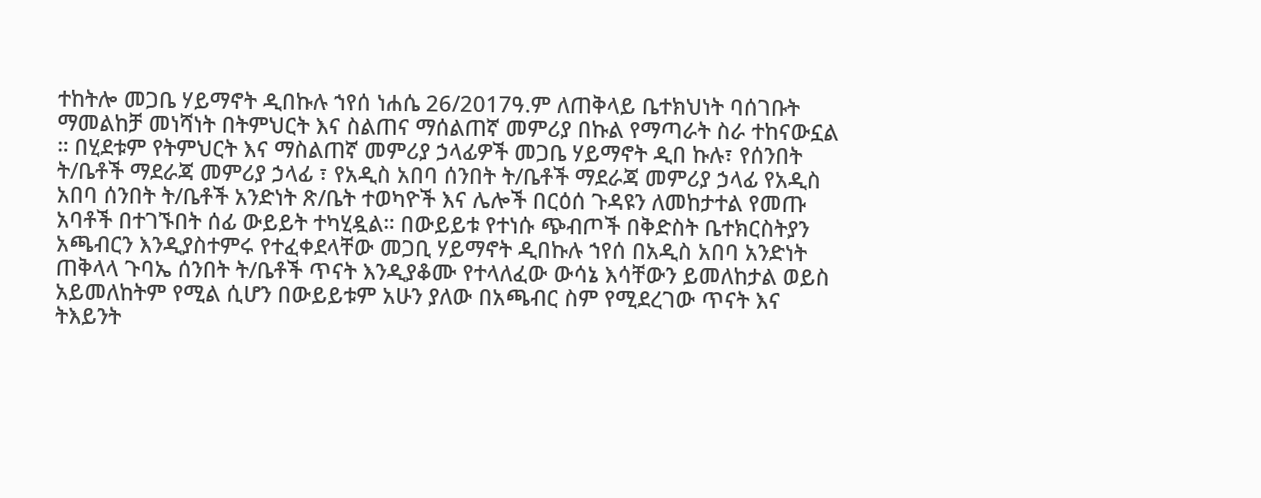ተከትሎ መጋቤ ሃይማኖት ዲበኩሉ ኀየሰ ነሐሴ 26/2017ዓ.ም ለጠቅላይ ቤተክህነት ባሰገቡት ማመልከቻ መነሻነት በትምህርት እና ስልጠና ማሰልጠኛ መምሪያ በኩል የማጣራት ስራ ተከናውኗል ። በሂደቱም የትምህርት እና ማስልጠኛ መምሪያ ኃላፊዎች መጋቤ ሃይማኖት ዲበ ኩሉ፣ የሰንበት ት/ቤቶች ማደራጃ መምሪያ ኃላፊ ፣ የአዲስ አበባ ሰንበት ት/ቤቶች ማደራጃ መምሪያ ኃላፊ የአዲስ አበባ ሰንበት ት/ቤቶች አንድነት ጽ/ቤት ተወካዮች እና ሌሎች በርዕሰ ጉዳዩን ለመከታተል የመጡ አባቶች በተገኙበት ሰፊ ውይይት ተካሂዷል። በውይይቱ የተነሱ ጭብጦች በቅድስት ቤተክርስትያን አጫብርን እንዲያስተምሩ የተፈቀደላቸው መጋቢ ሃይማኖት ዲበኩሉ ኀየሰ በአዲስ አበባ አንድነት ጠቅላላ ጉባኤ ሰንበት ት/ቤቶች ጥናት እንዲያቆሙ የተላለፈው ውሳኔ እሳቸውን ይመለከታል ወይስ አይመለከትም የሚል ሲሆን በውይይቱም አሁን ያለው በአጫብር ስም የሚደረገው ጥናት እና ትእይንት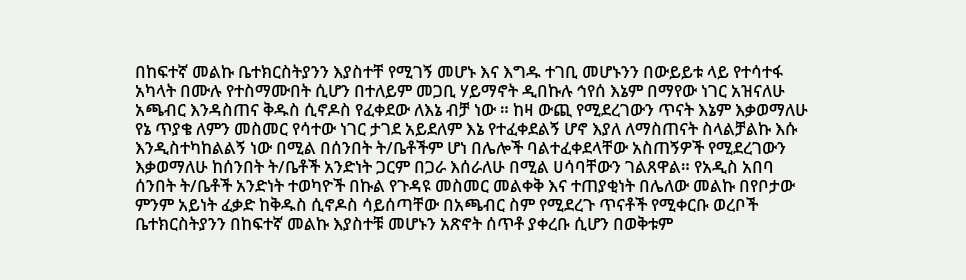በከፍተኛ መልኩ ቤተክርስትያንን እያስተቸ የሚገኝ መሆኑ እና እግዱ ተገቢ መሆኑንን በውይይቱ ላይ የተሳተፋ አካላት በሙሉ የተስማሙበት ሲሆን በተለይም መጋቢ ሃይማኖት ዲበኩሉ ኅየሰ እኔም በማየው ነገር አዝናለሁ አጫብር እንዳስጠና ቅዱስ ሲኖዶስ የፈቀደው ለእኔ ብቻ ነው ። ከዛ ውጪ የሚደረገውን ጥናት እኔም እቃወማለሁ የኔ ጥያቄ ለምን መስመር የሳተው ነገር ታገደ አይደለም እኔ የተፈቀደልኝ ሆኖ እያለ ለማስጠናት ስላልቻልኩ እሱ እንዲስተካከልልኝ ነው በሚል በሰንበት ት/ቤቶችም ሆነ በሌሎች ባልተፈቀደላቸው አስጠኝዎች የሚደረገውን እቃወማለሁ ከሰንበት ት/ቤቶች አንድነት ጋርም በጋራ እሰራለሁ በሚል ሀሳባቸውን ገልጸዋል። የአዲስ አበባ ሰንበት ት/ቤቶች አንድነት ተወካዮች በኩል የጉዳዩ መስመር መልቀቅ እና ተጠያቂነት በሌለው መልኩ በየቦታው ምንም አይነት ፈቃድ ከቅዱስ ሲኖዶስ ሳይሰጣቸው በአጫብር ስም የሚደረጉ ጥናቶች የሚቀርቡ ወረቦች ቤተክርስትያንን በከፍተኛ መልኩ እያስተቹ መሆኑን አጽኖት ሰጥቶ ያቀረቡ ሲሆን በወቅቱም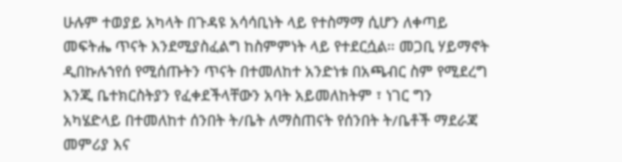ሁሉም ተወያይ አካላት በጉዳዩ አሳሳቢነት ላይ የተስማማ ሲሆን ለቀጣይ መፍትሔ ጥናት እንደሚያስፈልግ ከስምምነት ላይ የተደርሷል። መጋቢ ሃይማኖት ዲበኩሉኀየሰ የሚሰጡትን ጥናት በተመለከተ አንድነቱ በአጫብር ስም የሚደረግ እንጂ ቤተክርስትያን የፈቀደችላቸውን አባት አይመለከትም ፣ ነገር ግን አካሄድላይ በተመለከተ ሰንበት ት/ቤት ለማስጠናት የሰንበት ት/ቤቶች ማደራጃ መምሪያ እና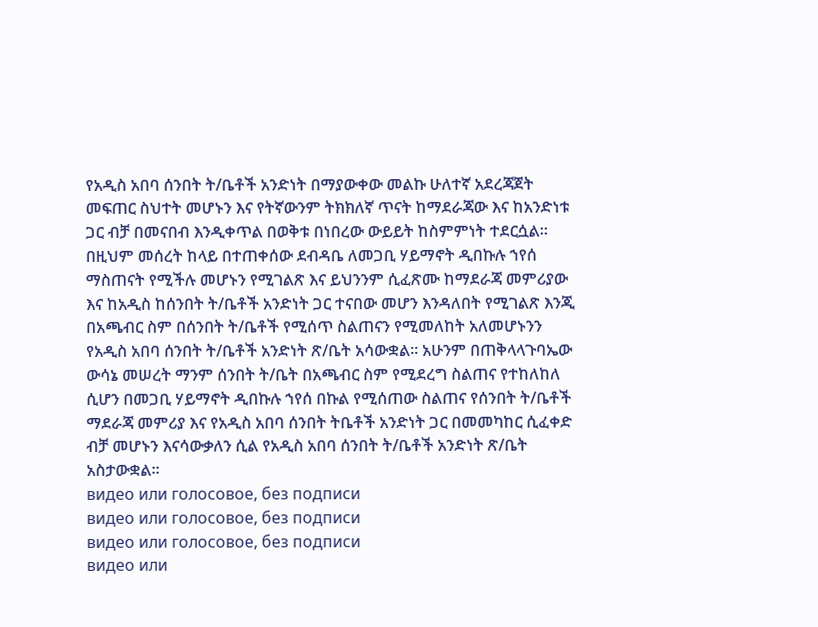የአዲስ አበባ ሰንበት ት/ቤቶች አንድነት በማያውቀው መልኩ ሁለተኛ አደረጃጀት መፍጠር ስህተት መሆኑን እና የትኛውንም ትክክለኛ ጥናት ከማደራጃው እና ከአንድነቱ ጋር ብቻ በመናበብ እንዲቀጥል በወቅቱ በነበረው ውይይት ከስምምነት ተደርሷል። በዚህም መሰረት ከላይ በተጠቀሰው ደብዳቤ ለመጋቢ ሃይማኖት ዲበኩሉ ኀየሰ ማስጠናት የሚችሉ መሆኑን የሚገልጽ እና ይህንንም ሲፈጽሙ ከማደራጃ መምሪያው እና ከአዲስ ከሰንበት ት/ቤቶች አንድነት ጋር ተናበው መሆን እንዳለበት የሚገልጽ እንጂ በአጫብር ስም በሰንበት ት/ቤቶች የሚሰጥ ስልጠናን የሚመለከት አለመሆኑንን የአዲስ አበባ ሰንበት ት/ቤቶች አንድነት ጽ/ቤት አሳውቋል። አሁንም በጠቅላላጉባኤው ውሳኔ መሠረት ማንም ሰንበት ት/ቤት በአጫብር ስም የሚደረግ ስልጠና የተከለከለ ሲሆን በመጋቢ ሃይማኖት ዲበኩሉ ኀየሰ በኩል የሚሰጠው ስልጠና የሰንበት ት/ቤቶች ማደራጃ መምሪያ እና የአዲስ አበባ ሰንበት ትቤቶች አንድነት ጋር በመመካከር ሲፈቀድ ብቻ መሆኑን እናሳውቃለን ሲል የአዲስ አበባ ሰንበት ት/ቤቶች አንድነት ጽ/ቤት አስታውቋል።
видео или голосовое, без подписи
видео или голосовое, без подписи
видео или голосовое, без подписи
видео или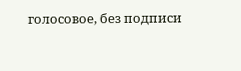голосовое, без подписи